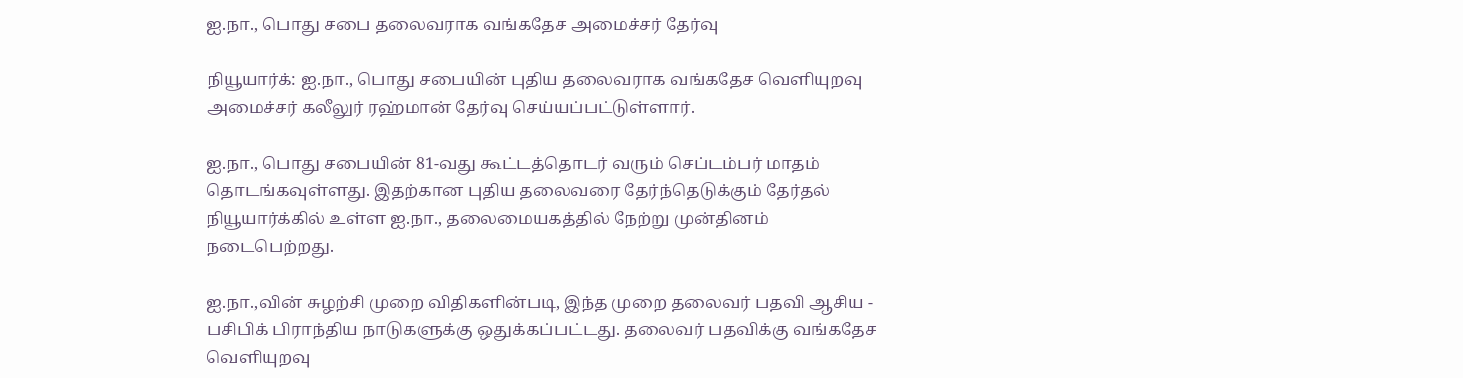ஐ.நா., பொது சபை தலைவராக வங்கதேச அமைச்சர் தேர்வு

நியூயார்க்: ஐ.நா., பொது சபையின் புதிய தலைவராக வங்கதேச வெளியுறவு அமைச்சர் கலீலுர் ரஹ்மான் தேர்வு செய்யப்பட்டுள்ளார்.

ஐ.நா., பொது சபையின் 81-வது கூட்டத்தொடர் வரும் செப்டம்பர் மாதம் தொடங்கவுள்ளது. இதற்கான புதிய தலைவரை தேர்ந்தெடுக்கும் தேர்தல் நியூயார்க்கில் உள்ள ஐ.நா., தலைமையகத்தில் நேற்று முன்தினம் நடைபெற்றது.

ஐ.நா.,வின் சுழற்சி முறை விதிகளின்படி, இந்த முறை தலைவர் பதவி ஆசிய - பசிபிக் பிராந்திய நாடுகளுக்கு ஒதுக்கப்பட்டது. தலைவர் பதவிக்கு வங்கதேச வெளியுறவு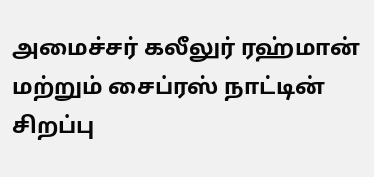அமைச்சர் கலீலுர் ரஹ்மான் மற்றும் சைப்ரஸ் நாட்டின் சிறப்பு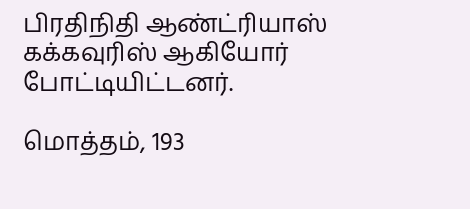பிரதிநிதி ஆண்ட்ரியாஸ் கக்கவுரிஸ் ஆகியோர் போட்டியிட்டனர்.

மொத்தம், 193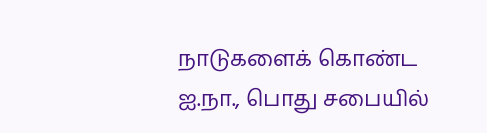நாடுகளைக் கொண்ட ஐ.நா., பொது சபையில்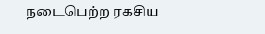நடைபெற்ற ரகசிய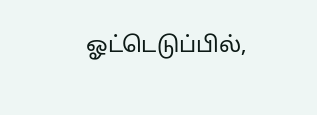ஓட்டெடுப்பில்,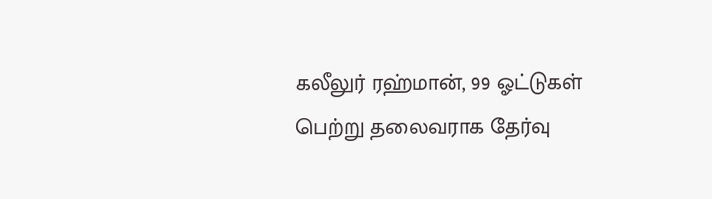கலீலுர் ரஹ்மான், 99 ஓட்டுகள் பெற்று தலைவராக தேர்வு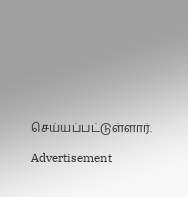செய்யப்பட்டுள்ளார்.

Advertisement